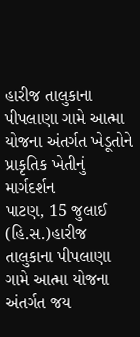હારીજ તાલુકાના પીપલાણા ગામે આત્મા યોજના અંતર્ગત ખેડૂતોને પ્રાકૃતિક ખેતીનું માર્ગદર્શન
પાટણ, 15 જુલાઈ (હિ.સ.)હારીજ તાલુકાના પીપલાણા ગામે આત્મા યોજના અંતર્ગત જય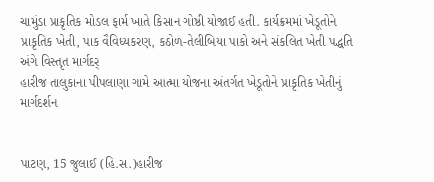ચામુંડા પ્રાકૃતિક મોડલ ફાર્મ ખાતે કિસાન ગોષ્ઠી યોજાઈ હતી. કાર્યક્રમમાં ખેડૂતોને પ્રાકૃતિક ખેતી, પાક વૈવિધ્યકરણ, કઠોળ-તેલીબિયા પાકો અને સંકલિત ખેતી પદ્ધતિ અંગે વિસ્તૃત માર્ગદર્
હારીજ તાલુકાના પીપલાણા ગામે આત્મા યોજના અંતર્ગત ખેડૂતોને પ્રાકૃતિક ખેતીનું માર્ગદર્શન


પાટણ, 15 જુલાઈ (હિ.સ.)હારીજ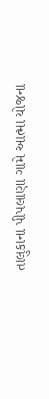તાલુકાના પીપલાણા ગામે આત્મા યોજના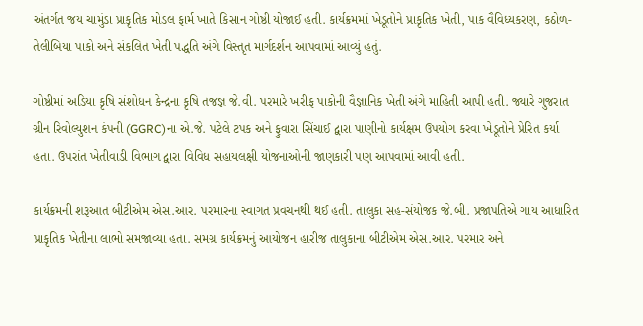અંતર્ગત જય ચામુંડા પ્રાકૃતિક મોડલ ફાર્મ ખાતે કિસાન ગોષ્ઠી યોજાઈ હતી. કાર્યક્રમમાં ખેડૂતોને પ્રાકૃતિક ખેતી, પાક વૈવિધ્યકરણ, કઠોળ-તેલીબિયા પાકો અને સંકલિત ખેતી પદ્ધતિ અંગે વિસ્તૃત માર્ગદર્શન આપવામાં આવ્યું હતું.

ગોષ્ઠીમાં અડિયા કૃષિ સંશોધન કેન્દ્રના કૃષિ તજજ્ઞ જે.વી. પરમારે ખરીફ પાકોની વૈજ્ઞાનિક ખેતી અંગે માહિતી આપી હતી. જ્યારે ગુજરાત ગ્રીન રિવોલ્યુશન કંપની (GGRC)ના એ.જે. પટેલે ટપક અને ફુવારા સિંચાઈ દ્વારા પાણીનો કાર્યક્ષમ ઉપયોગ કરવા ખેડૂતોને પ્રેરિત કર્યા હતા. ઉપરાંત ખેતીવાડી વિભાગ દ્વારા વિવિધ સહાયલક્ષી યોજનાઓની જાણકારી પણ આપવામાં આવી હતી.

કાર્યક્રમની શરૂઆત બીટીએમ એસ.આર. પરમારના સ્વાગત પ્રવચનથી થઈ હતી. તાલુકા સહ-સંયોજક જે.બી. પ્રજાપતિએ ગાય આધારિત પ્રાકૃતિક ખેતીના લાભો સમજાવ્યા હતા. સમગ્ર કાર્યક્રમનું આયોજન હારીજ તાલુકાના બીટીએમ એસ.આર. પરમાર અને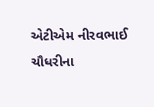એટીએમ નીરવભાઈ ચૌધરીના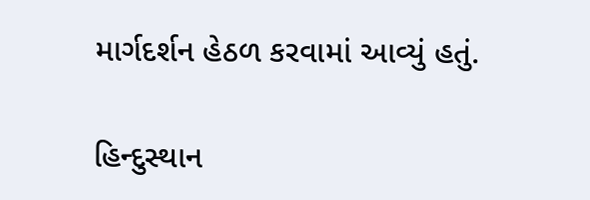માર્ગદર્શન હેઠળ કરવામાં આવ્યું હતું.

હિન્દુસ્થાન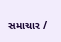સમાચાર /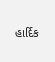હાર્દિક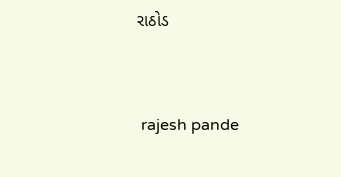રાઠોડ


 rajesh pande